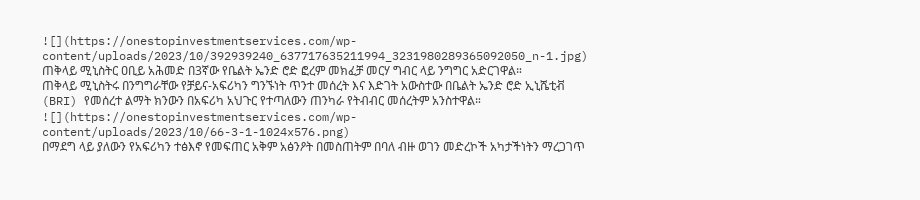![](https://onestopinvestmentservices.com/wp-content/uploads/2023/10/392939240_637717635211994_3231980289365092050_n-1.jpg)
ጠቅላይ ሚኒስትር ዐቢይ አሕመድ በ3ኛው የቤልት ኤንድ ሮድ ፎረም መክፈቻ መርሃ ግብር ላይ ንግግር አድርገዋል።
ጠቅላይ ሚኒስትሩ በንግግራቸው የቻይና-አፍሪካን ግንኙነት ጥንተ መሰረት እና እድገት አውስተው በቤልት ኤንድ ሮድ ኢኒሼቲቭ (BRI) የመሰረተ ልማት ክንውን በአፍሪካ አህጉር የተጣለውን ጠንካራ የትብብር መሰረትም አንስተዋል።
![](https://onestopinvestmentservices.com/wp-content/uploads/2023/10/66-3-1-1024x576.png)
በማደግ ላይ ያለውን የአፍሪካን ተፅእኖ የመፍጠር አቅም አፅንዖት በመስጠትም በባለ ብዙ ወገን መድረኮች አካታችነትን ማረጋገጥ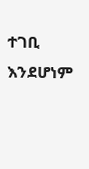ተገቢ እንደሆነም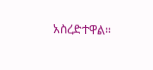አስረድተዋል።